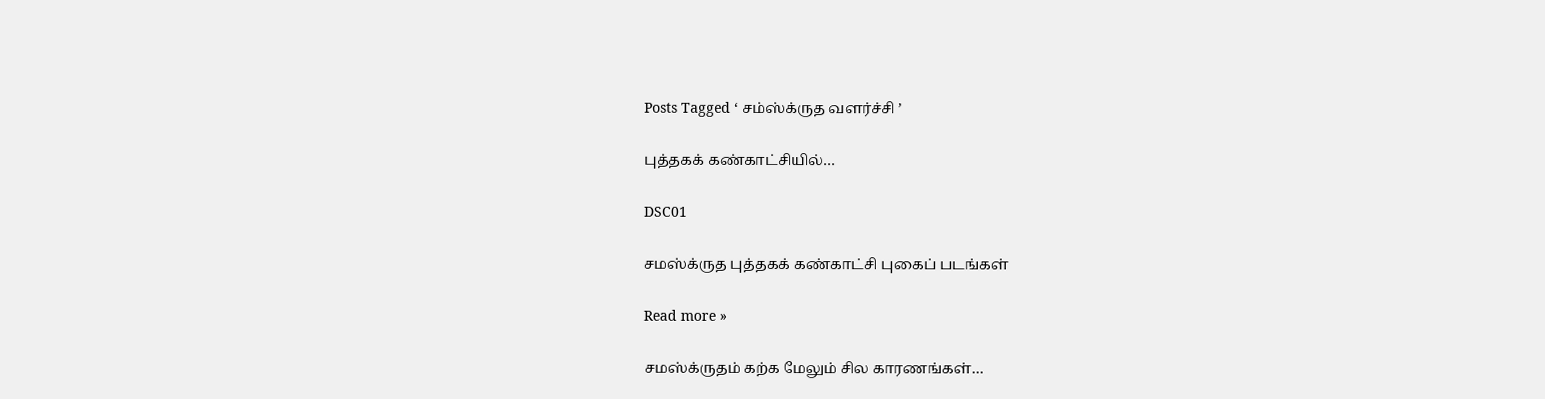Posts Tagged ‘ சம்ஸ்க்ருத வளர்ச்சி ’

புத்தகக் கண்காட்சியில்…

DSC01

சமஸ்க்ருத புத்தகக் கண்காட்சி புகைப் படங்கள்

Read more »

சமஸ்க்ருதம் கற்க மேலும் சில காரணங்கள்…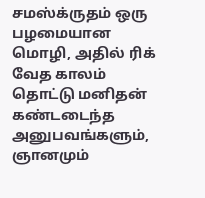சமஸ்க்ருதம் ஒரு பழமையான மொழி, அதில் ரிக் வேத காலம் தொட்டு மனிதன் கண்டடைந்த அனுபவங்களும், ஞானமும்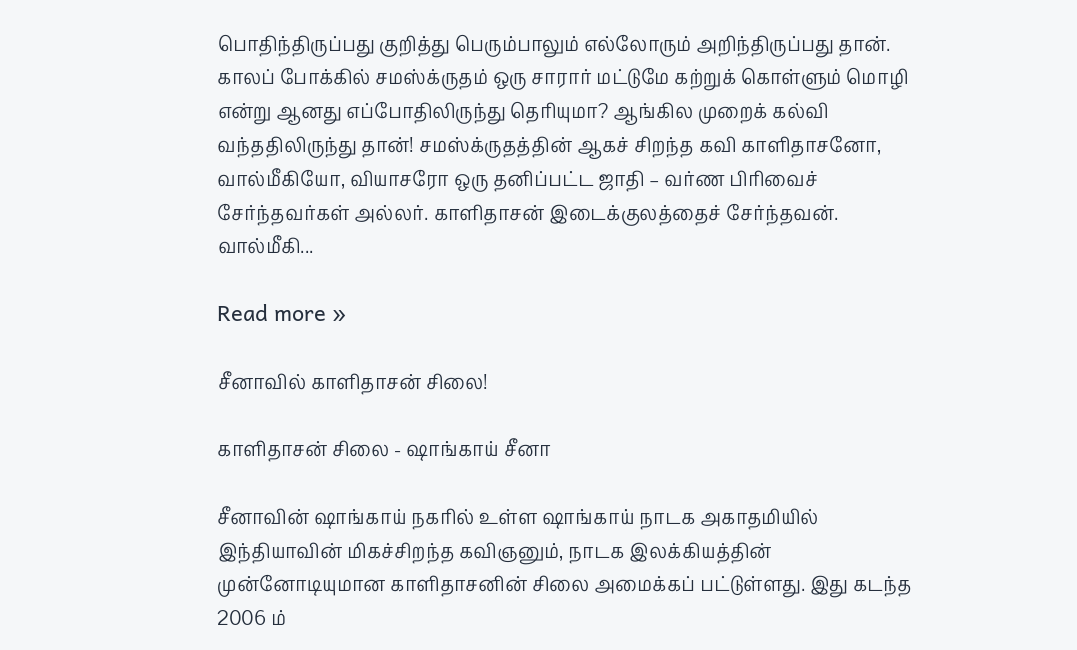பொதிந்திருப்பது குறித்து பெரும்பாலும் எல்லோரும் அறிந்திருப்பது தான். காலப் போக்கில் சமஸ்க்ருதம் ஒரு சாரார் மட்டுமே கற்றுக் கொள்ளும் மொழி என்று ஆனது எப்போதிலிருந்து தெரியுமா? ஆங்கில முறைக் கல்வி வந்ததிலிருந்து தான்! சமஸ்க்ருதத்தின் ஆகச் சிறந்த கவி காளிதாசனோ, வால்மீகியோ, வியாசரோ ஒரு தனிப்பட்ட ஜாதி – வர்ண பிரிவைச் சேர்ந்தவர்கள் அல்லர். காளிதாசன் இடைக்குலத்தைச் சேர்ந்தவன். வால்மீகி...

Read more »

சீனாவில் காளிதாசன் சிலை!

காளிதாசன் சிலை - ஷாங்காய் சீனா

சீனாவின் ஷாங்காய் நகரில் உள்ள ஷாங்காய் நாடக அகாதமியில் இந்தியாவின் மிகச்சிறந்த கவிஞனும், நாடக இலக்கியத்தின் முன்னோடியுமான காளிதாசனின் சிலை அமைக்கப் பட்டுள்ளது. இது கடந்த 2006 ம்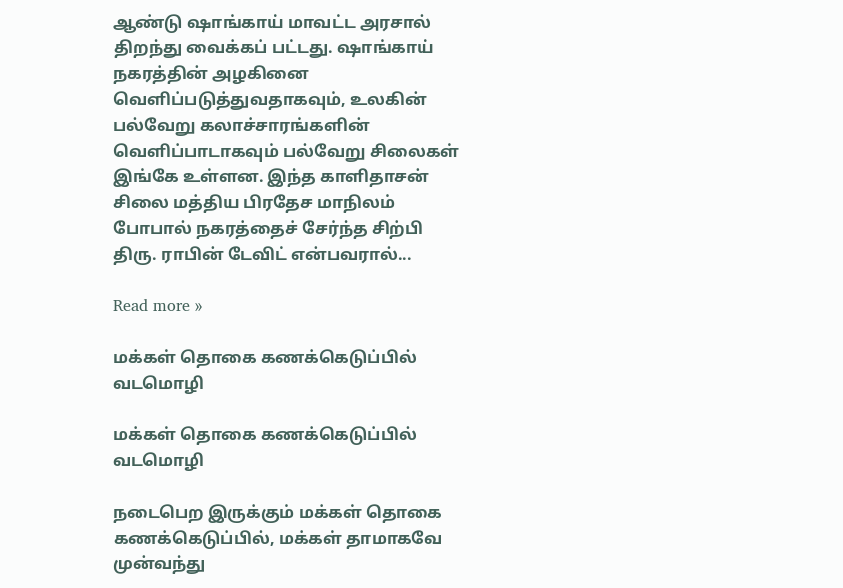ஆண்டு ஷாங்காய் மாவட்ட அரசால் திறந்து வைக்கப் பட்டது. ஷாங்காய் நகரத்தின் அழகினை வெளிப்படுத்துவதாகவும், உலகின் பல்வேறு கலாச்சாரங்களின் வெளிப்பாடாகவும் பல்வேறு சிலைகள் இங்கே உள்ளன. இந்த காளிதாசன் சிலை மத்திய பிரதேச மாநிலம் போபால் நகரத்தைச் சேர்ந்த சிற்பி திரு. ராபின் டேவிட் என்பவரால்...

Read more »

மக்கள் தொகை கணக்கெடுப்பில் வடமொழி

மக்கள் தொகை கணக்கெடுப்பில் வடமொழி

நடைபெற இருக்கும் மக்கள் தொகை கணக்கெடுப்பில், மக்கள் தாமாகவே முன்வந்து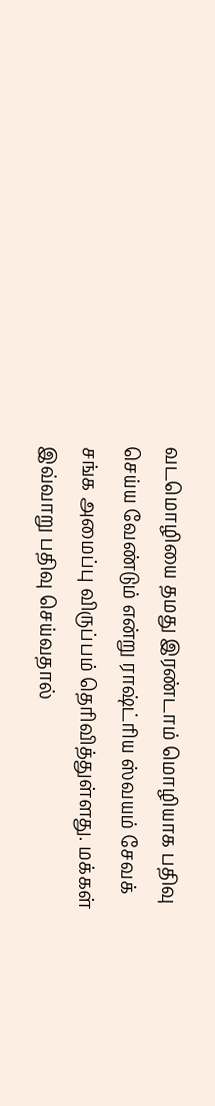வடமொழியை தமது இரண்டாம் மொழியாக பதிவு செய்ய வேண்டும் என்று ராஷ்ட்ரிய ஸ்வயம் சேவக் சங்க அமைப்பு விருப்பம் தெரிவித்துள்ளது. மக்கள் இவ்வாறு பதிவு செய்வதால்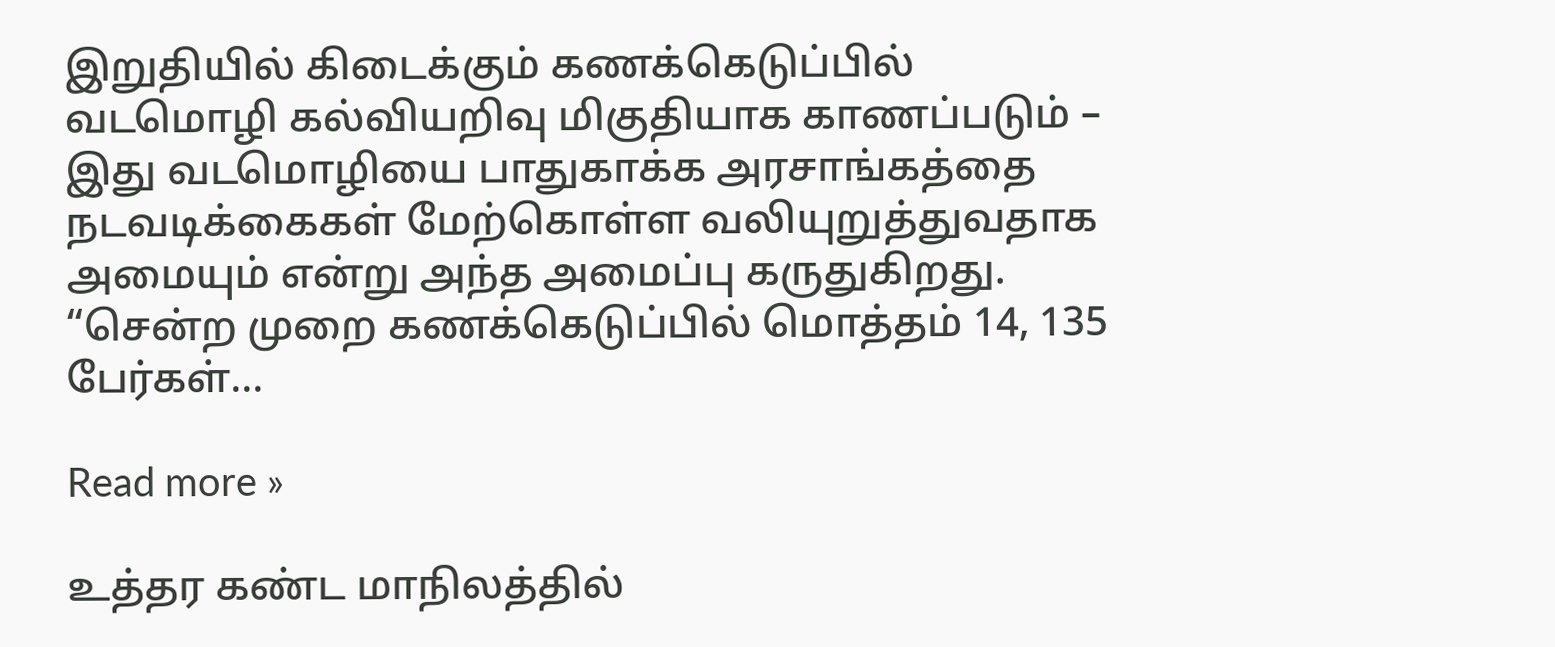இறுதியில் கிடைக்கும் கணக்கெடுப்பில் வடமொழி கல்வியறிவு மிகுதியாக காணப்படும் – இது வடமொழியை பாதுகாக்க அரசாங்கத்தை நடவடிக்கைகள் மேற்கொள்ள வலியுறுத்துவதாக அமையும் என்று அந்த அமைப்பு கருதுகிறது. “சென்ற முறை கணக்கெடுப்பில் மொத்தம் 14, 135 பேர்கள்...

Read more »

உத்தர கண்ட மாநிலத்தில்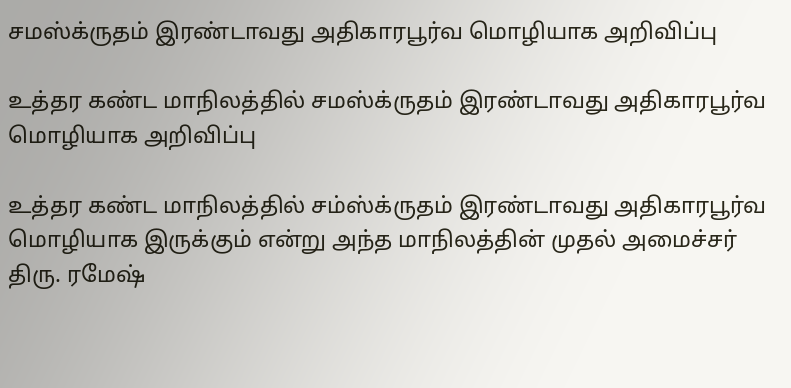சமஸ்க்ருதம் இரண்டாவது அதிகாரபூர்வ மொழியாக அறிவிப்பு

உத்தர கண்ட மாநிலத்தில் சமஸ்க்ருதம் இரண்டாவது அதிகாரபூர்வ  மொழியாக அறிவிப்பு

உத்தர கண்ட மாநிலத்தில் சம்ஸ்க்ருதம் இரண்டாவது அதிகாரபூர்வ மொழியாக இருக்கும் என்று அந்த மாநிலத்தின் முதல் அமைச்சர் திரு. ரமேஷ்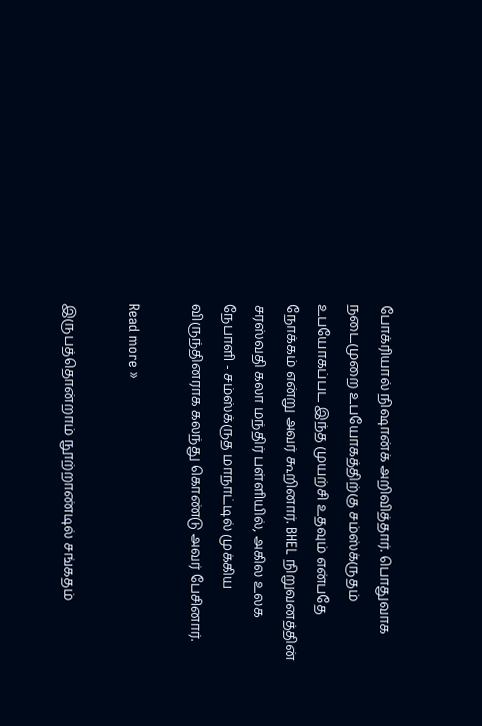போக்ரியால் நிஷான்க் அறிவித்தார். பொதுவாக நடைமுறை உபயோகத்திற்கு சம்ஸ்க்ருதம் உபயோகப்பட இந்த முயற்சி உதவும் என்பதே நோக்கம் என்று அவர் கூறினார். BHEL நிறுவனத்தின் சரஸ்வதி கலா மந்திர் பள்ளியில், அகில உலக நேபாளி - சம்ஸ்க்ருத மாநாட்டில் முக்கிய விருந்தினராக கலந்து கொண்டு அவர் பேசினார்.

Read more »

இருபத்தொன்றாம் நூற்றாண்டில் சங்கதம்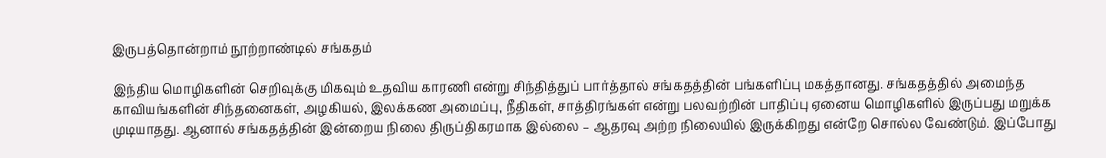இருபத்தொன்றாம் நூற்றாண்டில் சங்கதம்

இந்திய மொழிகளின் செறிவுக்கு மிகவும் உதவிய காரணி என்று சிந்தித்துப் பார்த்தால் சங்கதத்தின் பங்களிப்பு மகத்தானது. சங்கதத்தில் அமைந்த காவியங்களின் சிந்தனைகள், அழகியல், இலக்கண அமைப்பு, நீதிகள், சாத்திரங்கள் என்று பலவற்றின் பாதிப்பு ஏனைய மொழிகளில் இருப்பது மறுக்க முடியாதது. ஆனால் சங்கதத்தின் இன்றைய நிலை திருப்திகரமாக இல்லை – ஆதரவு அற்ற நிலையில் இருக்கிறது என்றே சொல்ல வேண்டும். இப்போது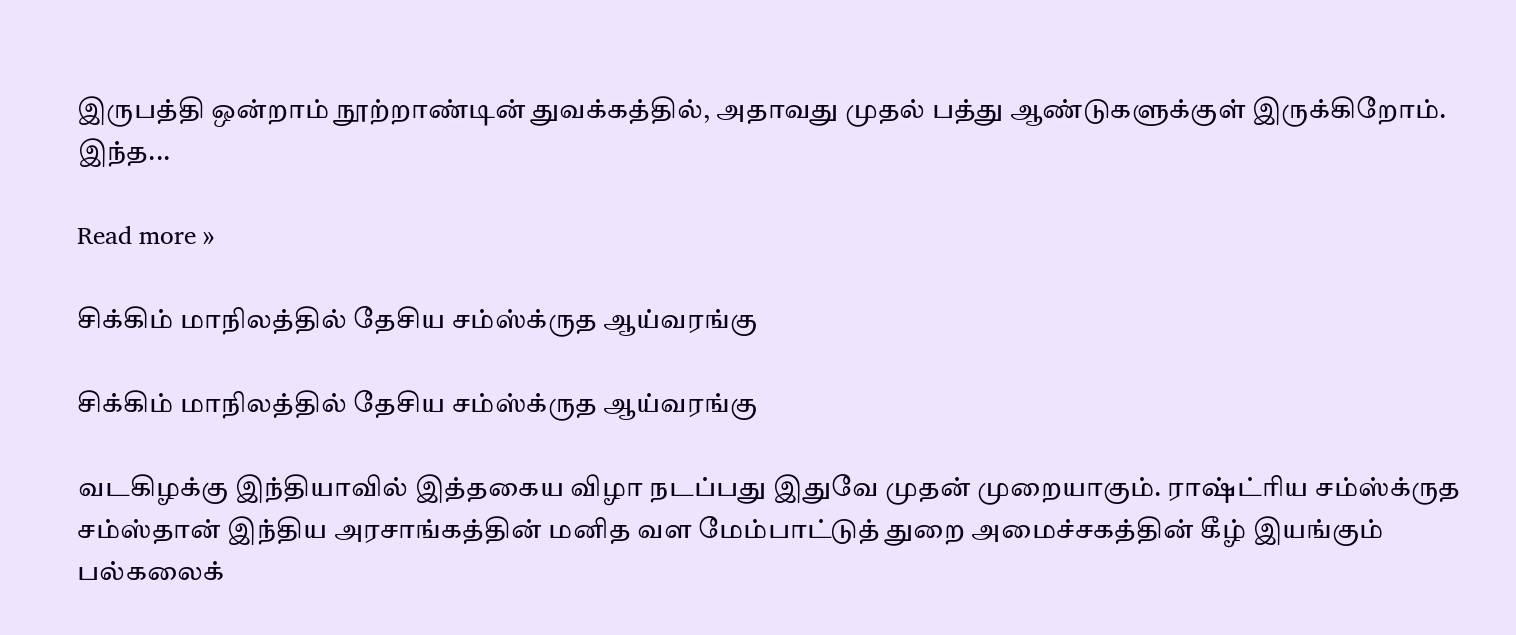இருபத்தி ஒன்றாம் நூற்றாண்டின் துவக்கத்தில், அதாவது முதல் பத்து ஆண்டுகளுக்குள் இருக்கிறோம்.   இந்த...

Read more »

சிக்கிம் மாநிலத்தில் தேசிய சம்ஸ்க்ருத ஆய்வரங்கு

சிக்கிம் மாநிலத்தில் தேசிய சம்ஸ்க்ருத ஆய்வரங்கு

வடகிழக்கு இந்தியாவில் இத்தகைய விழா நடப்பது இதுவே முதன் முறையாகும். ராஷ்ட்ரிய சம்ஸ்க்ருத சம்ஸ்தான் இந்திய அரசாங்கத்தின் மனித வள மேம்பாட்டுத் துறை அமைச்சகத்தின் கீழ் இயங்கும் பல்கலைக்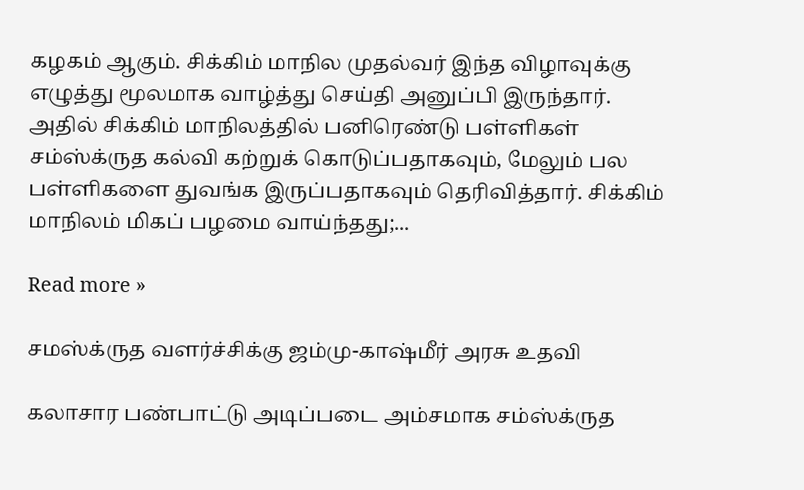கழகம் ஆகும். சிக்கிம் மாநில முதல்வர் இந்த விழாவுக்கு எழுத்து மூலமாக வாழ்த்து செய்தி அனுப்பி இருந்தார். அதில் சிக்கிம் மாநிலத்தில் பனிரெண்டு பள்ளிகள் சம்ஸ்க்ருத கல்வி கற்றுக் கொடுப்பதாகவும், மேலும் பல பள்ளிகளை துவங்க இருப்பதாகவும் தெரிவித்தார். சிக்கிம் மாநிலம் மிகப் பழமை வாய்ந்தது;...

Read more »

சமஸ்க்ருத வளர்ச்சிக்கு ஜம்மு-காஷ்மீர் அரசு உதவி

கலாசார பண்பாட்டு அடிப்படை அம்சமாக சம்ஸ்க்ருத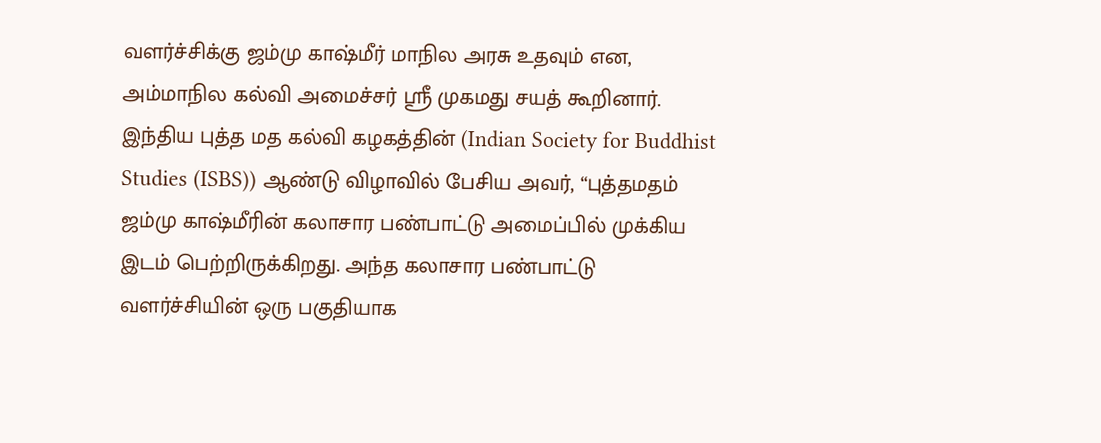வளர்ச்சிக்கு ஜம்மு காஷ்மீர் மாநில அரசு உதவும் என, அம்மாநில கல்வி அமைச்சர் ஸ்ரீ முகமது சயத் கூறினார். இந்திய புத்த மத கல்வி கழகத்தின் (Indian Society for Buddhist Studies (ISBS)) ஆண்டு விழாவில் பேசிய அவர், “புத்தமதம் ஜம்மு காஷ்மீரின் கலாசார பண்பாட்டு அமைப்பில் முக்கிய இடம் பெற்றிருக்கிறது. அந்த கலாசார பண்பாட்டு வளர்ச்சியின் ஒரு பகுதியாக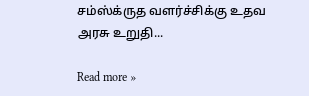சம்ஸ்க்ருத வளர்ச்சிக்கு உதவ அரசு உறுதி...

Read more »